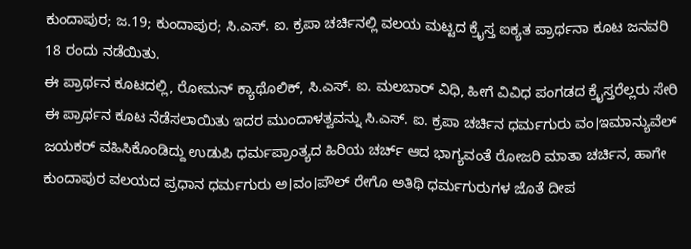ಕುಂದಾಪುರ; ಜ.19; ಕುಂದಾಪುರ; ಸಿ.ಎಸ್. ಐ. ಕ್ರಪಾ ಚರ್ಚಿನಲ್ಲಿ ವಲಯ ಮಟ್ಟದ ಕ್ರೈಸ್ತ ಐಕ್ಯತ ಪ್ರಾರ್ಥನಾ ಕೂಟ ಜನವರಿ 18 ರಂದು ನಡೆಯಿತು.
ಈ ಪ್ರಾರ್ಥನ ಕೂಟದಲ್ಲಿ, ರೋಮನ್ ಕ್ಯಾಥೊಲಿಕ್, ಸಿ.ಎಸ್. ಐ. ಮಲಬಾರ್ ವಿಧಿ, ಹೀಗೆ ವಿವಿಧ ಪಂಗಡದ ಕ್ರೈಸ್ತರೆಲ್ಲರು ಸೇರಿ ಈ ಪ್ರಾರ್ಥನ ಕೂಟ ನೆಡೆಸಲಾಯಿತು ಇದರ ಮುಂದಾಳತ್ವವನ್ನು ಸಿ.ಎಸ್. ಐ. ಕ್ರಪಾ ಚರ್ಚಿನ ಧರ್ಮಗುರು ವಂ।ಇಮಾನ್ಯುವೆಲ್ ಜಯಕರ್ ವಹಿಸಿಕೊಂಡಿದ್ದು ಉಡುಪಿ ಧರ್ಮಪ್ರಾಂತ್ಯದ ಹಿರಿಯ ಚರ್ಚ್ ಆದ ಭಾಗ್ಯವಂತೆ ರೋಜರಿ ಮಾತಾ ಚರ್ಚಿನ, ಹಾಗೇ ಕುಂದಾಪುರ ವಲಯದ ಪ್ರಧಾನ ಧರ್ಮಗುರು ಅ।ವಂ।ಪೌಲ್ ರೇಗೊ ಅತಿಥಿ ಧರ್ಮಗುರುಗಳ ಜೊತೆ ದೀಪ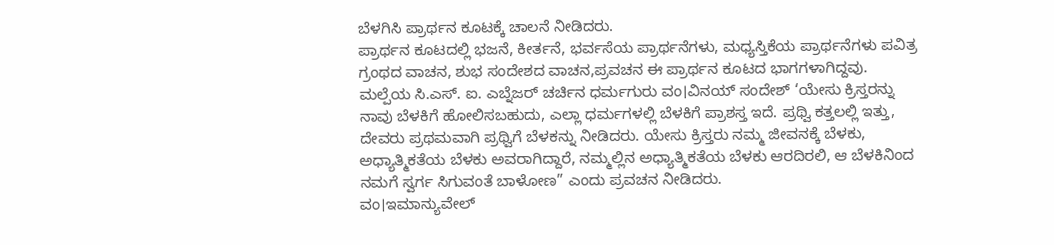ಬೆಳಗಿಸಿ ಪ್ರಾರ್ಥನ ಕೂಟಕ್ಕೆ ಚಾಲನೆ ನೀಡಿದರು.
ಪ್ರಾರ್ಥನ ಕೂಟದಲ್ಲಿ ಭಜನೆ, ಕೀರ್ತನೆ, ಭರ್ವಸೆಯ ಪ್ರಾರ್ಥನೆಗಳು, ಮಧ್ಯಸ್ತಿಕೆಯ ಪ್ರಾರ್ಥನೆಗಳು ಪವಿತ್ರ ಗ್ರಂಥದ ವಾಚನ, ಶುಭ ಸಂದೇಶದ ವಾಚನ,ಪ್ರವಚನ ಈ ಪ್ರಾರ್ಥನ ಕೂಟದ ಭಾಗಗಳಾಗಿದ್ದವು. ಮಲ್ಪೆಯ ಸಿ.ಎಸ್. ಐ. ಎಬ್ನೆಜರ್ ಚರ್ಚಿನ ಧರ್ಮಗುರು ವಂ।ವಿನಯ್ ಸಂದೇಶ್ ‘ಯೇಸು ಕ್ರಿಸ್ತರನ್ನು ನಾವು ಬೆಳಕಿಗೆ ಹೋಲಿಸಬಹುದು, ಎಲ್ಲಾ ಧರ್ಮಗಳಲ್ಲಿ ಬೆಳಕಿಗೆ ಪ್ರಾಶಸ್ತ ಇದೆ. ಪ್ರಥ್ವಿ ಕತ್ತಲಲ್ಲಿ ಇತ್ತು, ದೇವರು ಪ್ರಥಮವಾಗಿ ಪ್ರಥ್ವಿಗೆ ಬೆಳಕನ್ನು ನೀಡಿದರು. ಯೇಸು ಕ್ರಿಸ್ತರು ನಮ್ಮ ಜೀವನಕ್ಕೆ ಬೆಳಕು, ಅಧ್ಯಾತ್ಮಿಕತೆಯ ಬೆಳಕು ಅವರಾಗಿದ್ದಾರೆ, ನಮ್ಮಲ್ಲಿನ ಅಧ್ಯಾತ್ಮಿಕತೆಯ ಬೆಳಕು ಆರದಿರಲಿ, ಆ ಬೆಳಕಿನಿಂದ ನಮಗೆ ಸ್ವರ್ಗ ಸಿಗುವಂತೆ ಬಾಳೋಣ” ಎಂದು ಪ್ರವಚನ ನೀಡಿದರು.
ವಂ।ಇಮಾನ್ಯುವೇಲ್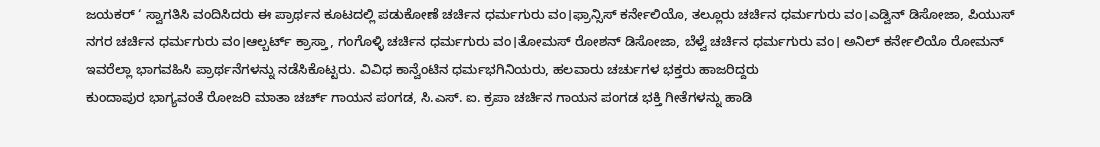ಜಯಕರ್ ‘ ಸ್ವಾಗತಿಸಿ ವಂದಿಸಿದರು ಈ ಪ್ರಾರ್ಥನ ಕೂಟದಲ್ಲಿ ಪಡುಕೋಣೆ ಚರ್ಚಿನ ಧರ್ಮಗುರು ವಂ।ಫ್ರಾನ್ಸಿಸ್ ಕರ್ನೇಲಿಯೊ, ತಲ್ಲೂರು ಚರ್ಚಿನ ಧರ್ಮಗುರು ವಂ।ಎಡ್ವಿನ್ ಡಿಸೋಜಾ, ಪಿಯುಸ್ ನಗರ ಚರ್ಚಿನ ಧರ್ಮಗುರು ವಂ।ಆಲ್ಬರ್ಟ್ ಕ್ರಾಸ್ತಾ, ಗಂಗೊಳ್ಳಿ ಚರ್ಚಿನ ಧರ್ಮಗುರು ವಂ।ತೋಮಸ್ ರೋಶನ್ ಡಿಸೋಜಾ, ಬೆಳ್ವೆ ಚರ್ಚಿನ ಧರ್ಮಗುರು ವಂ। ಅನಿಲ್ ಕರ್ನೇಲಿಯೊ ರೋಮನ್ ಇವರೆಲ್ಲಾ ಭಾಗವಹಿಸಿ ಪ್ರಾರ್ಥನೆಗಳನ್ನು ನಡೆಸಿಕೊಟ್ಟರು. ವಿವಿಧ ಕಾನ್ವೆಂಟಿನ ಧರ್ಮಭಗಿನಿಯರು, ಹಲವಾರು ಚರ್ಚುಗಳ ಭಕ್ತರು ಹಾಜರಿದ್ದರು
ಕುಂದಾಪುರ ಭಾಗ್ಯವಂತೆ ರೋಜರಿ ಮಾತಾ ಚರ್ಚ್ ಗಾಯನ ಪಂಗಡ, ಸಿ.ಎಸ್. ಐ. ಕ್ರಪಾ ಚರ್ಚಿನ ಗಾಯನ ಪಂಗಡ ಭಕ್ತಿ ಗೀತೆಗಳನ್ನು ಹಾಡಿ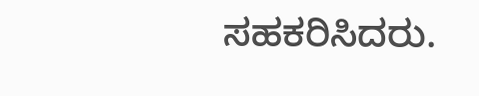ಸಹಕರಿಸಿದರು.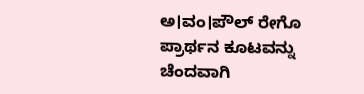ಅ।ವಂ।ಪೌಲ್ ರೇಗೊ ಪ್ರಾರ್ಥನ ಕೂಟವನ್ನು ಚೆಂದವಾಗಿ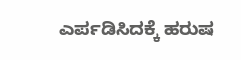ಎರ್ಪಡಿಸಿದಕ್ಕೆ ಹರುಷ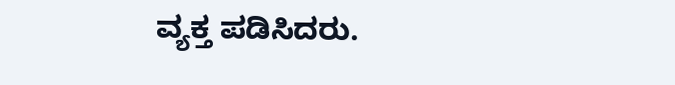ವ್ಯಕ್ತ ಪಡಿಸಿದರು.